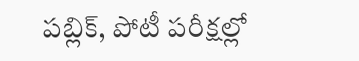పబ్లిక్, పోటీ పరీక్షల్లో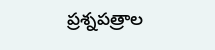ప్రశ్నపత్రాల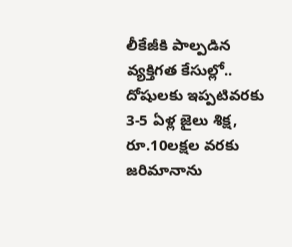లీకేజీకి పాల్పడిన వ్యక్తిగత కేసుల్లో.. దోషులకు ఇప్పటివరకు 3-5 ఏళ్ల జైలు శిక్ష, రూ.10లక్షల వరకు జరిమానాను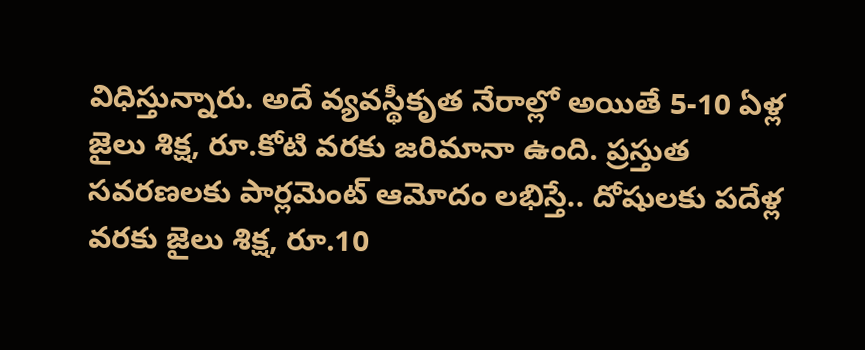విధిస్తున్నారు. అదే వ్యవస్థీకృత నేరాల్లో అయితే 5-10 ఏళ్ల జైలు శిక్ష, రూ.కోటి వరకు జరిమానా ఉంది. ప్రస్తుత సవరణలకు పార్లమెంట్ ఆమోదం లభిస్తే.. దోషులకు పదేళ్ల వరకు జైలు శిక్ష, రూ.10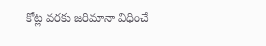కోట్ల వరకు జరిమానా విధించే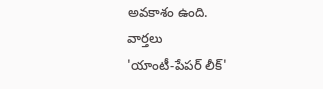అవకాశం ఉంది.
వార్తలు
'యాంటీ-పేపర్ లీక్'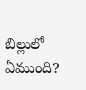బిల్లులో ఏముంది?